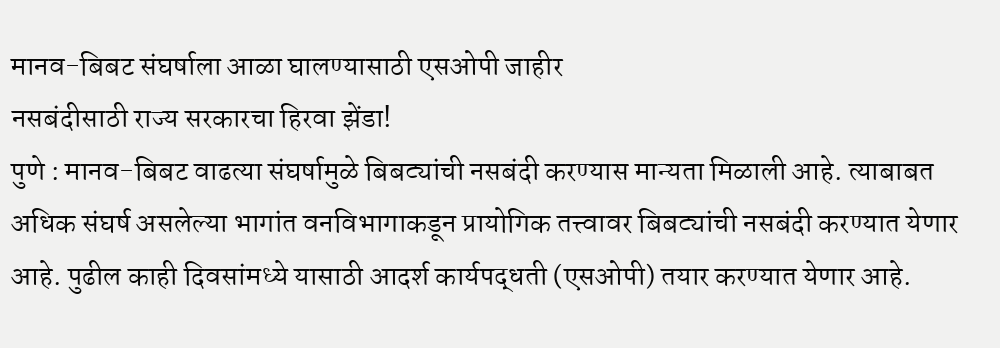मानव-बिबट संघर्षाला आळा घालण्यासाठी एसओपी जाहीर
नसबंदीसाठी राज्य सरकारचा हिरवा झेंडा!
पुणे : मानव-बिबट वाढत्या संघर्षामुळे बिबट्यांची नसबंदी करण्यास मान्यता मिळाली आहे. त्याबाबत अधिक संघर्ष असलेल्या भागांत वनविभागाकडून प्रायोगिक तत्त्वावर बिबट्यांची नसबंदी करण्यात येणार आहे. पुढील काही दिवसांमध्ये यासाठी आदर्श कार्यपद्धती (एसओपी) तयार करण्यात येणार आहे.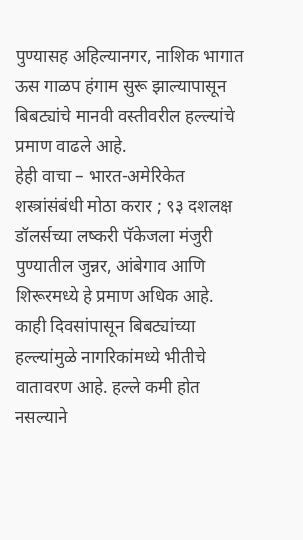पुण्यासह अहिल्यानगर, नाशिक भागात ऊस गाळप हंगाम सुरू झाल्यापासून बिबट्यांचे मानवी वस्तीवरील हल्ल्यांचे प्रमाण वाढले आहे.
हेही वाचा – भारत-अमेरिकेत शस्त्रांसंबंधी मोठा करार ; ९३ दशलक्ष डॉलर्सच्या लष्करी पॅकेजला मंजुरी
पुण्यातील जुन्नर, आंबेगाव आणि शिरूरमध्ये हे प्रमाण अधिक आहे. काही दिवसांपासून बिबट्यांच्या हल्ल्यांमुळे नागरिकांमध्ये भीतीचे वातावरण आहे. हल्ले कमी होत नसल्याने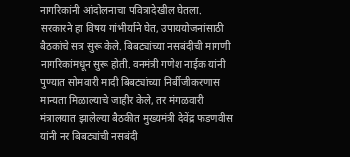नागरिकांनी आंदोलनाचा पवित्रादेखील घेतला. सरकारने हा विषय गांभीर्याने घेत, उपाययोजनांसाठी बैठकांचे सत्र सुरू केले. बिबट्यांच्या नसबंदीची मागणी नागरिकांमधून सुरू होती. वनमंत्री गणेश नाईक यांनी पुण्यात सोमवारी मादी बिबट्यांच्या निर्बीजीकरणास मान्यता मिळाल्याचे जाहीर केले, तर मंगळवारी मंत्रालयात झालेल्या बैठकीत मुख्यमंत्री देवेंद्र फडणवीस यांनी नर बिबट्यांची नसबंदी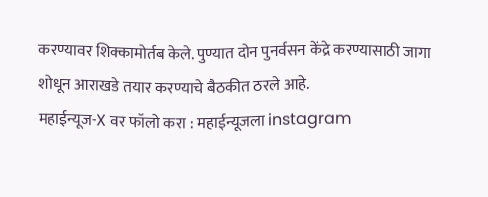करण्यावर शिक्कामोर्तब केले. पुण्यात दोन पुनर्वसन केंद्रे करण्यासाठी जागा शोधून आराखडे तयार करण्याचे बैठकीत ठरले आहे.
महाईन्यूज-X वर फॉलो करा : महाईन्यूजला instagram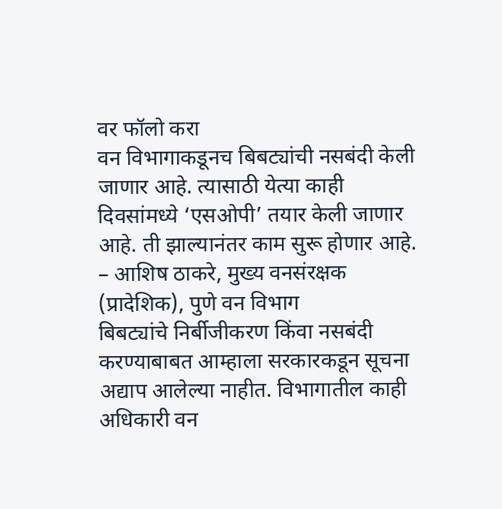वर फॉलो करा
वन विभागाकडूनच बिबट्यांची नसबंदी केली जाणार आहे. त्यासाठी येत्या काही दिवसांमध्ये ‘एसओपी’ तयार केली जाणार आहे. ती झाल्यानंतर काम सुरू होणार आहे.
– आशिष ठाकरे, मुख्य वनसंरक्षक (प्रादेशिक), पुणे वन विभाग
बिबट्यांचे निर्बीजीकरण किंवा नसबंदी करण्याबाबत आम्हाला सरकारकडून सूचना अद्याप आलेल्या नाहीत. विभागातील काही अधिकारी वन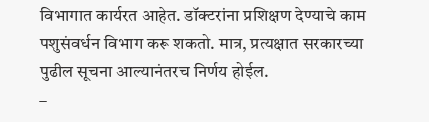विभागात कार्यरत आहेत. डॉक्टरांना प्रशिक्षण देण्याचे काम पशुसंवर्धन विभाग करू शकतो. मात्र, प्रत्यक्षात सरकारच्या पुढील सूचना आल्यानंतरच निर्णय होईल.
–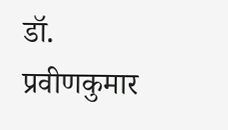डॉ. प्रवीणकुमार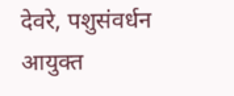देवरे, पशुसंवर्धन आयुक्त